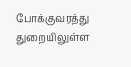போக்குவரத்து துறையிலுள்ள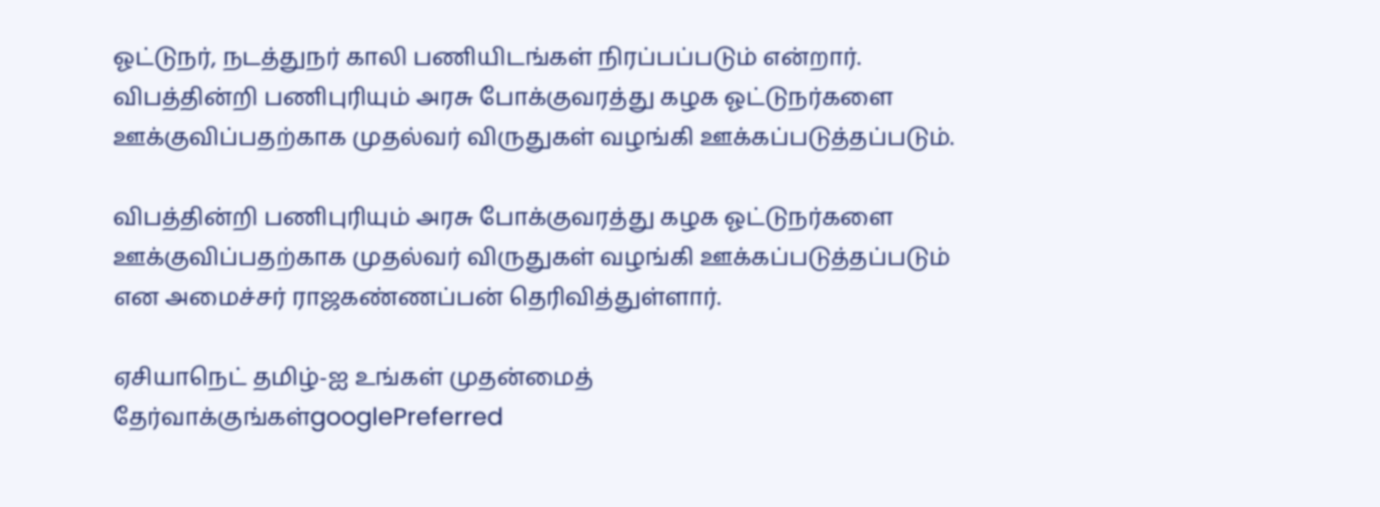ஓட்டுநர், நடத்துநர் காலி பணியிடங்கள் நிரப்பப்படும் என்றார். விபத்தின்றி பணிபுரியும் அரசு போக்குவரத்து கழக ஓட்டுநர்களை ஊக்குவிப்பதற்காக முதல்வர் விருதுகள் வழங்கி ஊக்கப்படுத்தப்படும்.

விபத்தின்றி பணிபுரியும் அரசு போக்குவரத்து கழக ஓட்டுநர்களை ஊக்குவிப்பதற்காக முதல்வர் விருதுகள் வழங்கி ஊக்கப்படுத்தப்படும் என அமைச்சர் ராஜகண்ணப்பன் தெரிவித்துள்ளார்.

ஏசியாநெட் தமிழ்-ஐ உங்கள் முதன்மைத் தேர்வாக்குங்கள்googlePreferred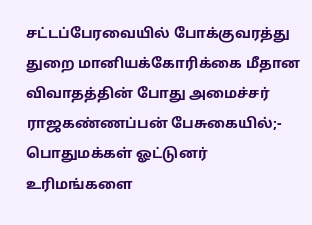சட்டப்பேரவையில் போக்குவரத்து துறை மானியக்கோரிக்கை மீதான விவாதத்தின் போது அமைச்சர் ராஜகண்ணப்பன் பேசுகையில்;- பொதுமக்கள் ஓட்டுனர் உரிமங்களை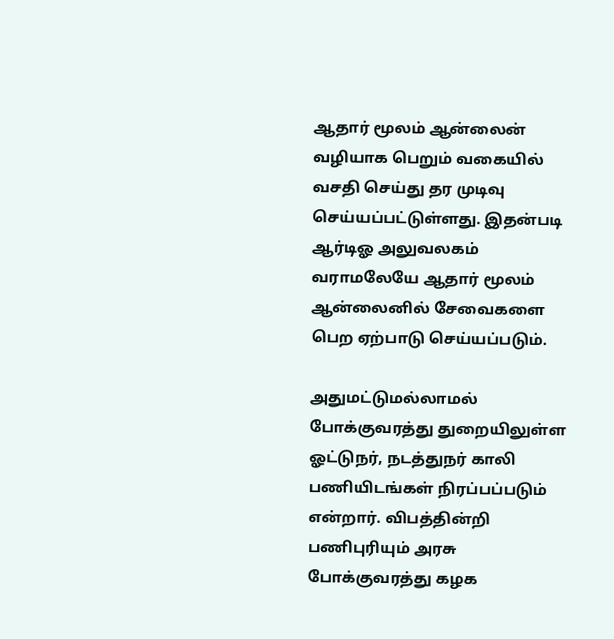ஆதார் மூலம் ஆன்லைன் வழியாக பெறும் வகையில் வசதி செய்து தர முடிவு செய்யப்பட்டுள்ளது. இதன்படி ஆர்டிஓ அலுவலகம் வராமலேயே ஆதார் மூலம் ஆன்லைனில் சேவைகளை பெற ஏற்பாடு செய்யப்படும்.

அதுமட்டுமல்லாமல் போக்குவரத்து துறையிலுள்ள ஓட்டுநர், நடத்துநர் காலி பணியிடங்கள் நிரப்பப்படும் என்றார். விபத்தின்றி பணிபுரியும் அரசு போக்குவரத்து கழக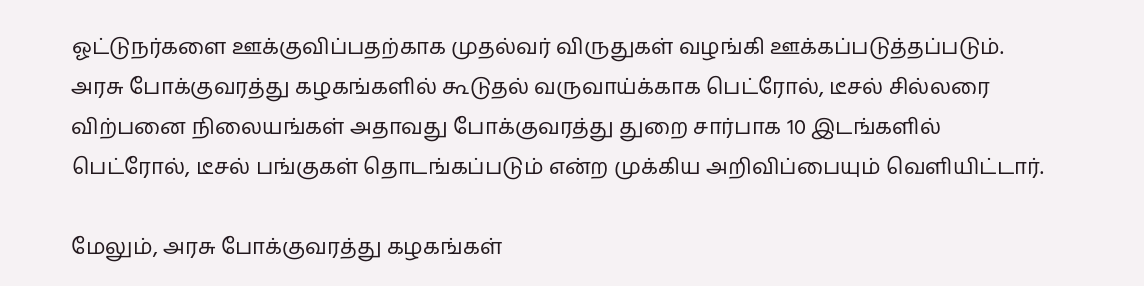ஓட்டுநர்களை ஊக்குவிப்பதற்காக முதல்வர் விருதுகள் வழங்கி ஊக்கப்படுத்தப்படும். அரசு போக்குவரத்து கழகங்களில் கூடுதல் வருவாய்க்காக பெட்ரோல், டீசல் சில்லரை விற்பனை நிலையங்கள் அதாவது போக்குவரத்து துறை சார்பாக 10 இடங்களில் பெட்ரோல், டீசல் பங்குகள் தொடங்கப்படும் என்ற முக்கிய அறிவிப்பையும் வெளியிட்டார்.

மேலும், அரசு போக்குவரத்து கழகங்கள்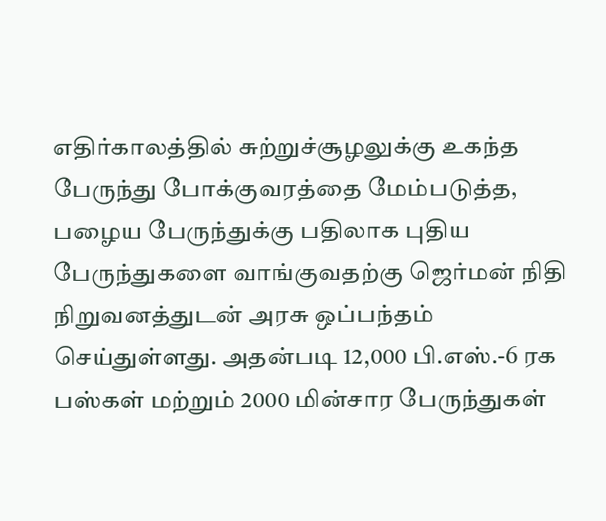எதிர்காலத்தில் சுற்றுச்சூழலுக்கு உகந்த பேருந்து போக்குவரத்தை மேம்படுத்த, பழைய பேருந்துக்கு பதிலாக புதிய பேருந்துகளை வாங்குவதற்கு ஜெர்மன் நிதி நிறுவனத்துடன் அரசு ஒப்பந்தம் செய்துள்ளது. அதன்படி 12,000 பி.எஸ்.-6 ரக பஸ்கள் மற்றும் 2000 மின்சார பேருந்துகள்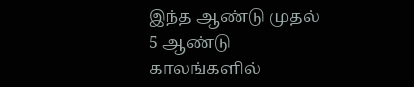இந்த ஆண்டு முதல் 5 ஆண்டு காலங்களில்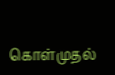கொள்முதல்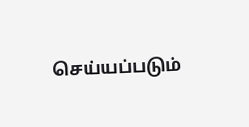செய்யப்படும்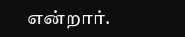என்றார்.